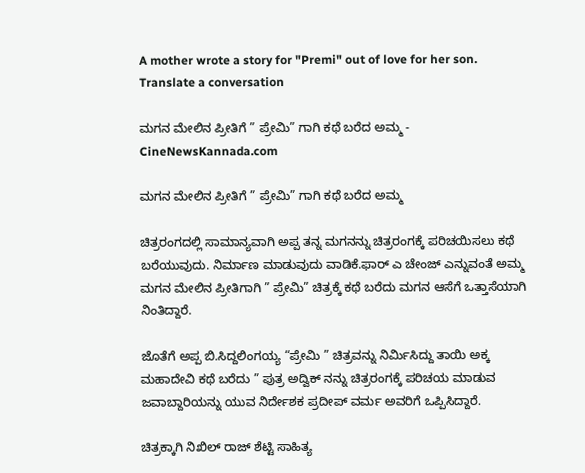A mother wrote a story for "Premi" out of love for her son. Translate a conversation

ಮಗನ ಮೇಲಿನ ಪ್ರೀತಿಗೆ ” ಪ್ರೇಮಿ” ಗಾಗಿ ಕಥೆ ಬರೆದ ಅಮ್ಮ - CineNewsKannada.com

ಮಗನ ಮೇಲಿನ ಪ್ರೀತಿಗೆ ” ಪ್ರೇಮಿ” ಗಾಗಿ ಕಥೆ ಬರೆದ ಅಮ್ಮ

ಚಿತ್ರರಂಗದಲ್ಲಿ ಸಾಮಾನ್ಯವಾಗಿ ಅಪ್ಪ ತನ್ನ ಮಗನನ್ನು ಚಿತ್ರರಂಗಕ್ಕೆ ಪರಿಚಯಿಸಲು ಕಥೆ ಬರೆಯುವುದು. ನಿರ್ಮಾಣ ಮಾಡುವುದು ವಾಡಿಕೆ.ಫಾರ್ ಎ ಚೇಂಜ್ ಎನ್ನುವಂತೆ ಅಮ್ಮ ಮಗನ ಮೇಲಿನ ಪ್ರೀತಿಗಾಗಿ ” ಪ್ರೇಮಿ” ಚಿತ್ರಕ್ಕೆ ಕಥೆ ಬರೆದು ಮಗನ ಆಸೆಗೆ ಒತ್ತಾಸೆಯಾಗಿ ನಿಂತಿದ್ದಾರೆ.

ಜೊತೆಗೆ ಅಪ್ಪ ಬಿ.ಸಿದ್ದಲಿಂಗಯ್ಯ “ಪ್ರೇಮಿ ” ಚಿತ್ರವನ್ನು ನಿರ್ಮಿಸಿದ್ದು ತಾಯಿ ಅಕ್ಕ ಮಹಾದೇವಿ ಕಥೆ ಬರೆದು ” ಪುತ್ರ ಅದ್ವಿಕ್ ನನ್ನು ಚಿತ್ರರಂಗಕ್ಕೆ ಪರಿಚಯ ಮಾಡುವ ಜವಾಬ್ದಾರಿಯನ್ನು ಯುವ ನಿರ್ದೇಶಕ ಪ್ರದೀಪ್ ವರ್ಮ ಅವರಿಗೆ ಒಪ್ಪಿಸಿದ್ದಾರೆ.

ಚಿತ್ರಕ್ಕಾಗಿ ನಿಖಿಲ್‌ ರಾಜ್ ಶೆಟ್ಟಿ ಸಾಹಿತ್ಯ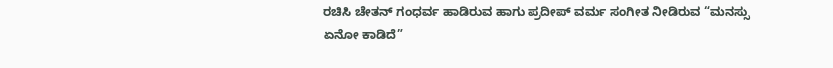ರಚಿಸಿ ಚೇತನ್ ಗಂಧರ್ವ ಹಾಡಿರುವ ಹಾಗು ಪ್ರದೀಪ್ ವರ್ಮ ಸಂಗೀತ ನೀಡಿರುವ “ಮನಸ್ಸು ಏನೋ ಕಾಡಿದೆ”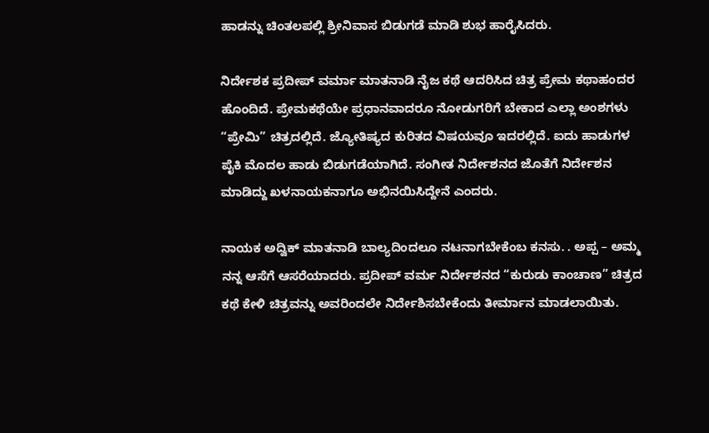ಹಾಡನ್ನು ಚಿಂತಲಪಲ್ಲಿ ಶ್ರೀನಿವಾಸ ಬಿಡುಗಡೆ ಮಾಡಿ ಶುಭ ಹಾರೈಸಿದರು.

ನಿರ್ದೇಶಕ ಪ್ರದೀಪ್ ವರ್ಮಾ ಮಾತನಾಡಿ ನೈಜ ಕಥೆ ಆದರಿಸಿದ ಚಿತ್ರ ಪ್ರೇಮ ಕಥಾಹಂದರ ಹೊಂದಿದೆ. ಪ್ರೇಮಕಥೆಯೇ ಪ್ರಧಾನವಾದರೂ ನೋಡುಗರಿಗೆ ಬೇಕಾದ ಎಲ್ಲಾ ಅಂಶಗಳು “ಪ್ರೇಮಿ” ಚಿತ್ರದಲ್ಲಿದೆ. ಜ್ಯೋತಿಷ್ಯದ ಕುರಿತದ ವಿಷಯವೂ ಇದರಲ್ಲಿದೆ. ಐದು ಹಾಡುಗಳ ಪೈಕಿ ಮೊದಲ ಹಾಡು ಬಿಡುಗಡೆಯಾಗಿದೆ. ಸಂಗೀತ ನಿರ್ದೇಶನದ ಜೊತೆಗೆ ನಿರ್ದೇಶನ ಮಾಡಿದ್ದು ಖಳನಾಯಕನಾಗೂ ಅಭಿನಯಿಸಿದ್ದೇನೆ ಎಂದರು.

ನಾಯಕ ಅದ್ವಿಕ್ ಮಾತನಾಡಿ ಬಾಲ್ಯದಿಂದಲೂ ನಟನಾಗಬೇಕೆಂಬ ಕನಸು. . ಅಪ್ಪ – ಅಮ್ಮ ನನ್ನ ಆಸೆಗೆ ಆಸರೆಯಾದರು. ಪ್ರದೀಪ್ ವರ್ಮ ನಿರ್ದೇಶನದ “ಕುರುಡು ಕಾಂಚಾಣ” ಚಿತ್ರದ ಕಥೆ ಕೇಳಿ ಚಿತ್ರವನ್ನು ಅವರಿಂದಲೇ ನಿರ್ದೇಶಿಸಬೇಕೆಂದು ತೀರ್ಮಾನ ಮಾಡಲಾಯಿತು.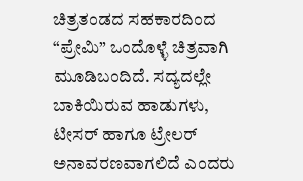ಚಿತ್ರತಂಡದ ಸಹಕಾರದಿಂದ “ಪ್ರೇಮಿ” ಒಂದೊಳ್ಳೆ ಚಿತ್ರವಾಗಿ ಮೂಡಿಬಂದಿದೆ. ಸದ್ಯದಲ್ಲೇ ಬಾಕಿಯಿರುವ ಹಾಡುಗಳು, ಟೀಸರ್ ಹಾಗೂ ಟ್ರೇಲರ್ ಅನಾವರಣವಾಗಲಿದೆ ಎಂದರು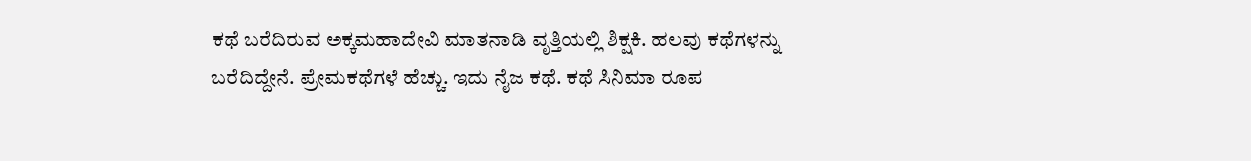ಕಥೆ ಬರೆದಿರುವ ಅಕ್ಕಮಹಾದೇವಿ ಮಾತನಾಡಿ‌ ವೃತ್ತಿಯಲ್ಲಿ ಶಿಕ್ಷಕಿ. ಹಲವು ಕಥೆಗಳನ್ನು ಬರೆದಿದ್ದೇನೆ. ಪ್ರೇಮಕಥೆಗಳೆ ಹೆಚ್ಚು. ಇದು ನೈಜ ಕಥೆ. ಕಥೆ ಸಿನಿಮಾ ರೂಪ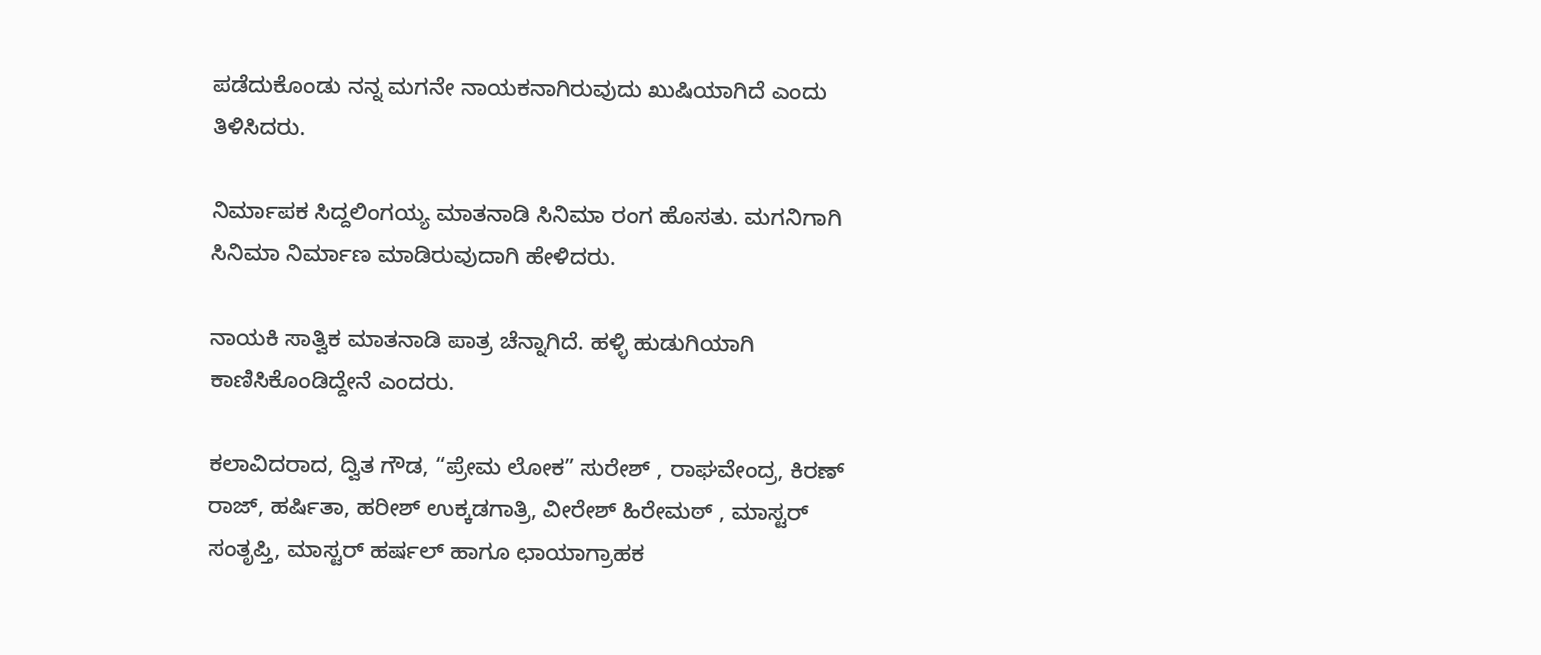ಪಡೆದುಕೊಂಡು ನನ್ನ ಮಗನೇ ನಾಯಕನಾಗಿರುವುದು ಖುಷಿಯಾಗಿದೆ ಎಂದು ತಿಳಿಸಿದರು.

ನಿರ್ಮಾಪಕ ಸಿದ್ದಲಿಂಗಯ್ಯ ಮಾತನಾಡಿ ಸಿನಿಮಾ ರಂಗ ಹೊಸತು. ಮಗನಿಗಾಗಿ ಸಿನಿಮಾ ನಿರ್ಮಾಣ ಮಾಡಿರುವುದಾಗಿ ಹೇಳಿದರು.

ನಾಯಕಿ ಸಾತ್ವಿಕ ಮಾತನಾಡಿ ಪಾತ್ರ ಚೆನ್ನಾಗಿದೆ. ಹಳ್ಳಿ ಹುಡುಗಿಯಾಗಿ ಕಾಣಿಸಿಕೊಂಡಿದ್ದೇನೆ ಎಂದರು.

ಕಲಾವಿದರಾದ, ದ್ವಿತ ಗೌಡ, “ಪ್ರೇಮ ಲೋಕ” ಸುರೇಶ್ , ರಾಘವೇಂದ್ರ, ಕಿರಣ್ ರಾಜ್, ಹರ್ಷಿತಾ, ಹರೀಶ್ ಉಕ್ಕಡಗಾತ್ರಿ, ವೀರೇಶ್ ಹಿರೇಮಠ್ , ಮಾಸ್ಟರ್ ಸಂತೃಪ್ತಿ, ಮಾಸ್ಟರ್ ಹರ್ಷಲ್ ಹಾಗೂ ಛಾಯಾಗ್ರಾಹಕ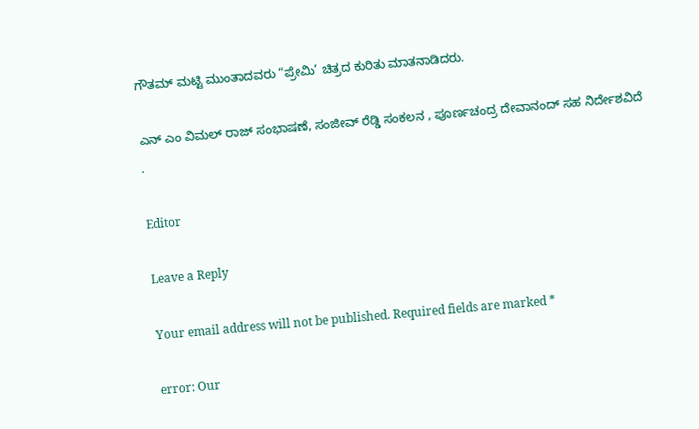ಗೌತಮ್ ಮಟ್ಟಿ ಮುಂತಾದವರು “ಪ್ರೇಮಿ’ ಚಿತ್ರದ ಕುರಿತು ಮಾತನಾಡಿದರು.

ಎನ್ ಎಂ ವಿಮಲ್ ರಾಜ್ ಸಂಭಾಷಣೆ, ಸಂಜೀವ್ ರೆಡ್ಡಿ ಸಂಕಲನ , ಪೂರ್ಣಚಂದ್ರ ದೇವಾನಂದ್ ಸಹ ನಿರ್ದೇಶವಿದೆ
.

Editor

Leave a Reply

Your email address will not be published. Required fields are marked *

error: Our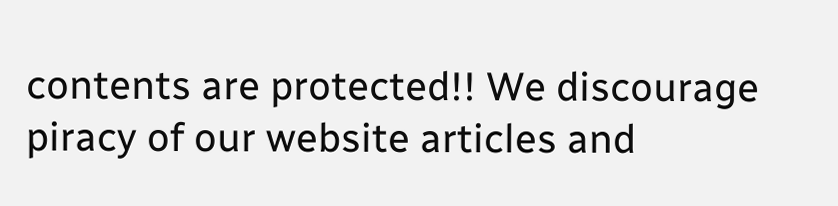contents are protected!! We discourage piracy of our website articles and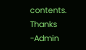contents. Thanks -Admin